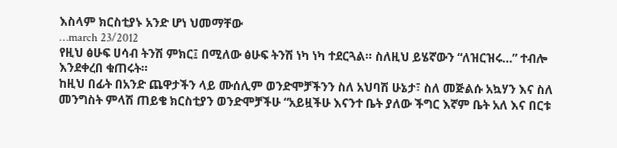እስላም ክርስቲያኑ አንድ ሆነ ህመማቸው
…march 23/2012
የዚህ ፅሁፍ ሀሳብ ትንሽ ምክር፤ በሚለው ፅሁፍ ትንሽ ነካ ነካ ተደርጓል። ስለዚህ ይሄኛውን “ለዝርዝሩ…” ተብሎ እንደቀረበ ቁጠሩት።
ከዚህ በፊት በአንድ ጨዋታችን ላይ ሙሰሊም ወንድሞቻችንን ስለ አህባሽ ሁኔታ፣ ስለ መጅልሱ አኳሃን እና ስለ መንግስት ምላሽ ጠይቄ ክርስቲያን ወንድሞቻችሁ “አይዟችሁ እናንተ ቤት ያለው ችግር እኛም ቤት አለ እና በርቱ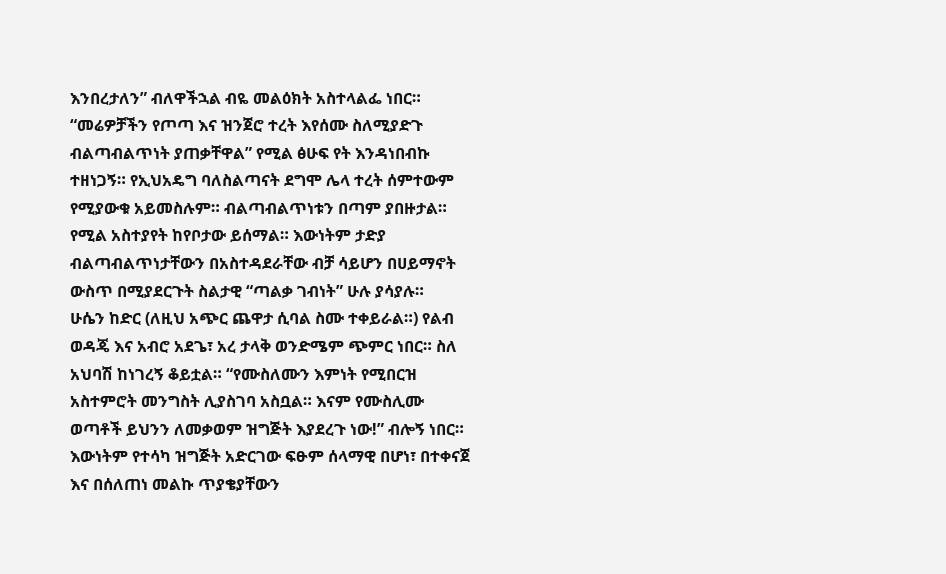እንበረታለን” ብለዋችኋል ብዬ መልዕክት አስተላልፌ ነበር።
“መሬዎቻችን የጦጣ እና ዝንጀሮ ተረት እየሰሙ ስለሚያድጉ ብልጣብልጥነት ያጠቃቸዋል” የሚል ፅሁፍ የት እንዳነበብኩ ተዘነጋኝ። የኢህአዴግ ባለስልጣናት ደግሞ ሌላ ተረት ሰምተውም የሚያውቁ አይመስሉም። ብልጣብልጥነቱን በጣም ያበዙታል። የሚል አስተያየት ከየቦታው ይሰማል። እውነትም ታድያ ብልጣብልጥነታቸውን በአስተዳደራቸው ብቻ ሳይሆን በሀይማኖት ውስጥ በሚያደርጉት ስልታዊ “ጣልቃ ገብነት” ሁሉ ያሳያሉ።
ሁሴን ከድር (ለዚህ አጭር ጨዋታ ሲባል ስሙ ተቀይራል።) የልብ ወዳጄ እና አብሮ አደጌ፣ አረ ታላቅ ወንድሜም ጭምር ነበር። ስለ አህባሽ ከነገረኝ ቆይቷል። “የሙስለሙን እምነት የሚበርዝ አስተምሮት መንግስት ሊያስገባ አስቧል። እናም የሙስሊሙ ወጣቶች ይህንን ለመቃወም ዝግጅት እያደረጉ ነው!” ብሎኝ ነበር።
እውነትም የተሳካ ዝግጅት አድርገው ፍፁም ሰላማዊ በሆነ፣ በተቀናጀ እና በሰለጠነ መልኩ ጥያቄያቸውን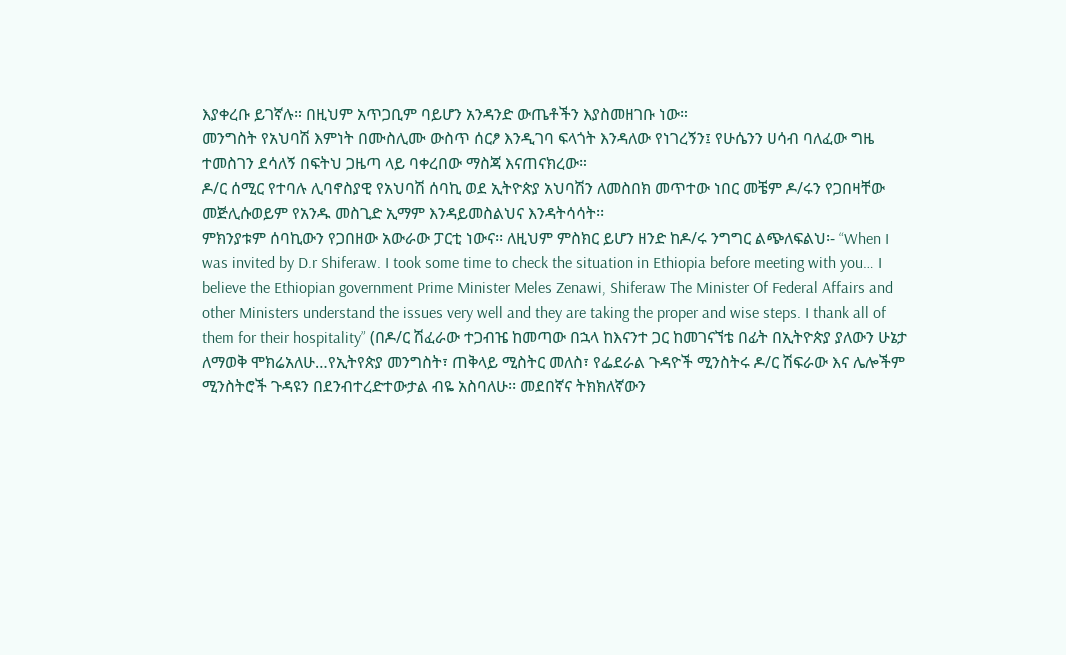እያቀረቡ ይገኛሉ። በዚህም አጥጋቢም ባይሆን አንዳንድ ውጤቶችን እያስመዘገቡ ነው።
መንግስት የአህባሽ እምነት በሙስሊሙ ውስጥ ሰርፆ እንዲገባ ፍላጎት እንዳለው የነገረኝን፤ የሁሴንን ሀሳብ ባለፈው ግዜ ተመስገን ደሳለኝ በፍትህ ጋዜጣ ላይ ባቀረበው ማስጃ እናጠናክረው።
ዶ/ር ሰሚር የተባሉ ሊባኖስያዊ የአህባሽ ሰባኪ ወደ ኢትዮጵያ አህባሽን ለመስበክ መጥተው ነበር መቼም ዶ/ሩን የጋበዛቸው መጅሊሱወይም የአንዱ መስጊድ ኢማም እንዳይመስልህና እንዳትሳሳት፡፡
ምክንያቱም ሰባኪውን የጋበዘው አውራው ፓርቲ ነውና፡፡ ለዚህም ምስክር ይሆን ዘንድ ከዶ/ሩ ንግግር ልጭለፍልህ፡- “When I was invited by D.r Shiferaw. I took some time to check the situation in Ethiopia before meeting with you… I believe the Ethiopian government Prime Minister Meles Zenawi, Shiferaw The Minister Of Federal Affairs and other Ministers understand the issues very well and they are taking the proper and wise steps. I thank all of them for their hospitality” (በዶ/ር ሽፈራው ተጋብዤ ከመጣው በኋላ ከእናንተ ጋር ከመገናኘቴ በፊት በኢትዮጵያ ያለውን ሁኔታ ለማወቅ ሞክሬአለሁ…የኢትየጵያ መንግስት፣ ጠቅላይ ሚስትር መለስ፣ የፌደራል ጉዳዮች ሚንስትሩ ዶ/ር ሽፍራው እና ሌሎችም ሚንስትሮች ጉዳዩን በደንብተረድተውታል ብዬ አስባለሁ፡፡ መደበኛና ትክክለኛውን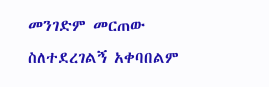መንገድም መርጠው ስለተደረገልኝ አቀባበልም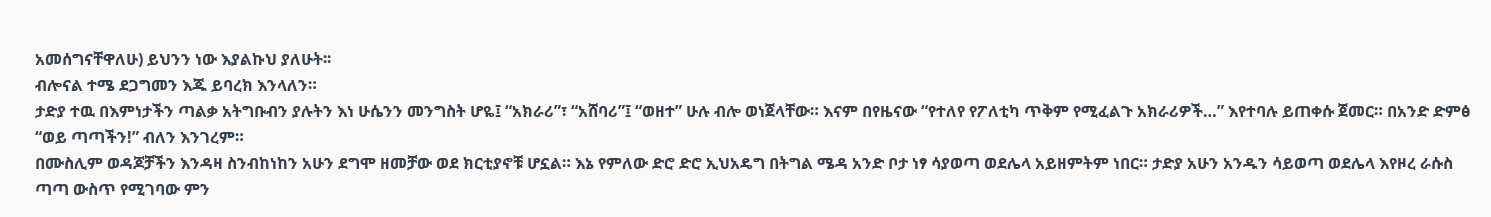አመሰግናቸዋለሁ) ይህንን ነው እያልኩህ ያለሁት፡፡
ብሎናል ተሜ ደጋግመን እጁ ይባረክ እንላለን።
ታድያ ተዉ በእምነታችን ጣልቃ አትግቡብን ያሉትን እነ ሁሴንን መንግስት ሆዬ፤ “አክራሪ”፣ “አሸባሪ”፤ “ወዘተ” ሁሉ ብሎ ወነጀላቸው። እናም በየዜናው “የተለየ የፖለቲካ ጥቅም የሚፈልጉ አክራሪዎች…” እየተባሉ ይጠቀሱ ጀመር። በአንድ ድምፅ “ወይ ጣጣችን!” ብለን እንገረም።
በሙስሊም ወዳጆቻችን እንዳዛ ስንብከነከን አሁን ደግሞ ዘመቻው ወደ ክርቲያኖቹ ሆኗል። እኔ የምለው ድሮ ድሮ ኢህአዴግ በትግል ሜዳ አንድ ቦታ ነፃ ሳያወጣ ወደሌላ አይዘምትም ነበር። ታድያ አሁን አንዱን ሳይወጣ ወደሌላ እየዞረ ራሱስ ጣጣ ውስጥ የሚገባው ምን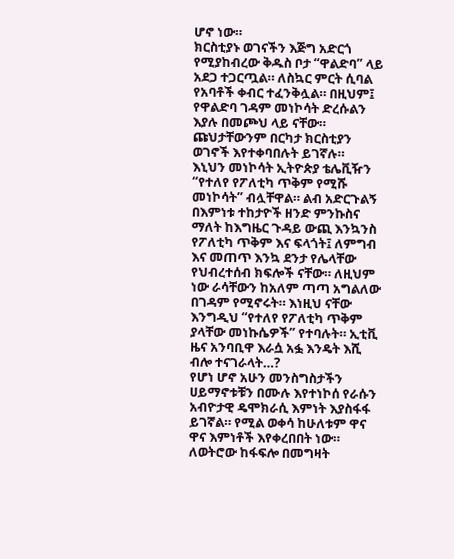ሆኖ ነው።
ክርስቲያኑ ወገናችን እጅግ አድርጎ የሚያከብረው ቅዱስ ቦታ “ዋልድባ” ላይ አደጋ ተጋርጧል። ለስኳር ምርት ሲባል የአባቶች ቀብር ተፈንቅሏል። በዚህም፤ የዋልድባ ገዳም መነኮሳት ድረሱልን እያሉ በመጮህ ላይ ናቸው። ጩህታቸውንም በርካታ ክርስቲያን ወገኖች እየተቀባበሉት ይገኛሉ።
እኒህን መነኮሳት ኢትዮጵያ ቴሌቪዥን “የተለየ የፖለቲካ ጥቅም የሚሹ መነኮሳት” ብሏቸዋል። ልብ አድርጉልኝ በእምነቱ ተከታዮች ዘንድ ምንኩስና ማለት ከእግዜር ጉዳይ ውጪ እንኳንስ የፖለቲካ ጥቅም እና ፍላጎት፤ ለምግብ እና መጠጥ እንኳ ደንታ የሌላቸው የህብረተሰብ ክፍሎች ናቸው። ለዚህም ነው ራሳቸውን ከአለም ጣጣ አግልለው በገዳም የሚኖሩት። እነዚህ ናቸው እንግዲህ “የተለየ የፖለቲካ ጥቅም ያላቸው መነኩሴዎች” የተባሉት። ኢቲቪ ዜና አንባቢዋ እራሷ አፏ እንዴት እሺ ብሎ ተናገራላት…?
የሆነ ሆኖ አሁን መንስግስታችን ሀይማኖቱቹን በሙሉ እየተነኮሰ የራሱን አብዮታዊ ዴሞክራሲ እምነት እያስፋፋ ይገኛል። የሚል ወቀሳ ከሁለቱም ዋና ዋና እምነቶች እየቀረበበት ነው። ለወትሮው ከፋፍሎ በመግዛት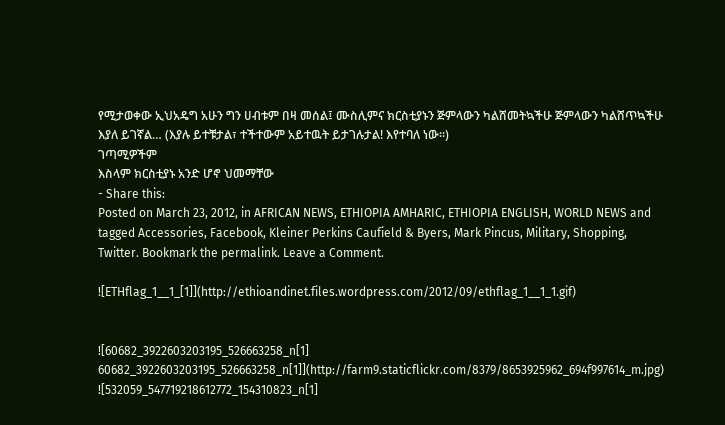የሚታወቀው ኢህአዴግ አሁን ግን ሀብቱም በዛ መሰል፤ ሙስሊምና ክርስቲያኑን ጅምላውን ካልሸመትኳችሁ ጅምላውን ካልሸጥኳችሁ እያለ ይገኛል… (እያሉ ይተቹታል፣ ተችተውም አይተዉት ይታገሉታል! እየተባለ ነው።)
ገጣሚዎችም
እስላም ክርስቲያኑ አንድ ሆኖ ህመማቸው
- Share this:
Posted on March 23, 2012, in AFRICAN NEWS, ETHIOPIA AMHARIC, ETHIOPIA ENGLISH, WORLD NEWS and tagged Accessories, Facebook, Kleiner Perkins Caufield & Byers, Mark Pincus, Military, Shopping, Twitter. Bookmark the permalink. Leave a Comment.

![ETHflag_1__1_[1]](http://ethioandinet.files.wordpress.com/2012/09/ethflag_1__1_1.gif)


![60682_3922603203195_526663258_n[1] 60682_3922603203195_526663258_n[1]](http://farm9.staticflickr.com/8379/8653925962_694f997614_m.jpg)
![532059_547719218612772_154310823_n[1]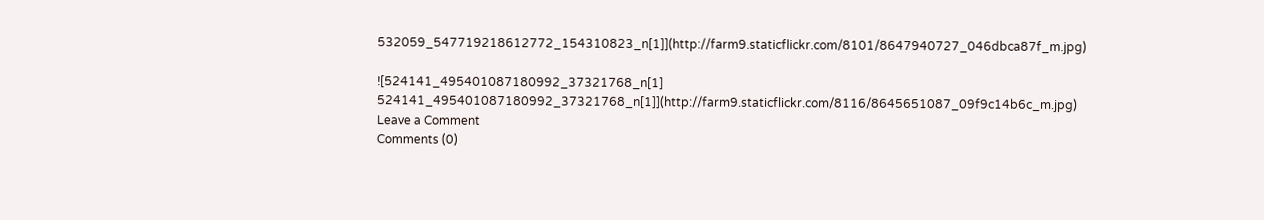532059_547719218612772_154310823_n[1]](http://farm9.staticflickr.com/8101/8647940727_046dbca87f_m.jpg)

![524141_495401087180992_37321768_n[1] 524141_495401087180992_37321768_n[1]](http://farm9.staticflickr.com/8116/8645651087_09f9c14b6c_m.jpg)
Leave a Comment
Comments (0)